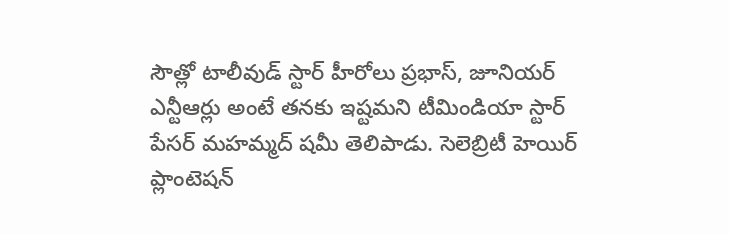సౌత్లో టాలీవుడ్ స్టార్ హీరోలు ప్రభాస్, జూనియర్ ఎన్టీఆర్లు అంటే తనకు ఇష్టమని టీమిండియా స్టార్ పేసర్ మహమ్మద్ షమీ తెలిపాడు. సెలెబ్రిటీ హెయిర్ ప్లాంటెషన్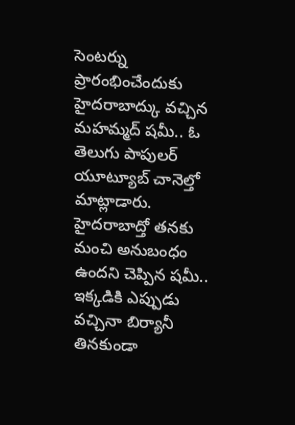సెంటర్ను ప్రారంభించేందుకు హైదరాబాద్కు వచ్చిన మహమ్మద్ షమీ.. ఓ తెలుగు పాపులర్ యూట్యూబ్ చానెల్తో మాట్లాడారు.
హైదరాబాద్తో తనకు మంచి అనుబంధం ఉందని చెప్పిన షమీ.. ఇక్కడికి ఎప్పుడు వచ్చినా బిర్యానీ తినకుండా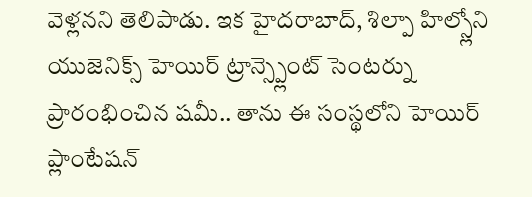వెళ్లనని తెలిపాడు. ఇక హైదరాబాద్, శిల్పా హిల్స్లోని యుజెనిక్స్ హెయిర్ ట్రాన్స్ప్లెంట్ సెంటర్ను ప్రారంభించిన షమీ.. తాను ఈ సంస్థలోని హెయిర్ ప్లాంటేషన్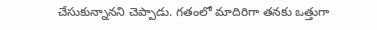చేసుకున్నానని చెప్పాడు. గతంలో మాదిరిగా తనకు ఒత్తుగా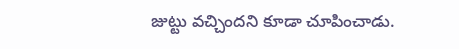జుట్టు వచ్చిందని కూడా చూపించాడు.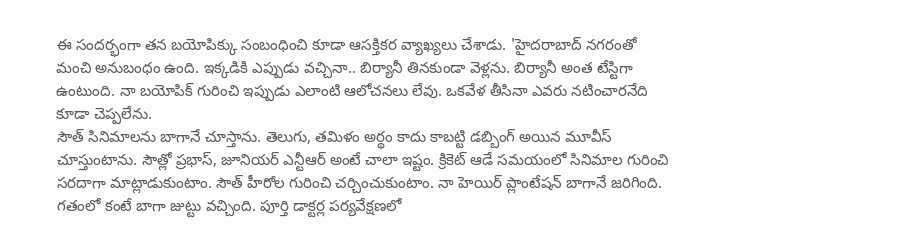ఈ సందర్భంగా తన బయోపిక్కు సంబంధించి కూడా ఆసక్తికర వ్యాఖ్యలు చేశాడు. 'హైదరాబాద్ నగరంతో మంచి అనుబంధం ఉంది. ఇక్కడికి ఎప్పుడు వచ్చినా.. బిర్యానీ తినకుండా వెళ్లను. బిర్యానీ అంత టేస్టిగా ఉంటుంది. నా బయోపిక్ గురించి ఇప్పుడు ఎలాంటి ఆలోచనలు లేవు. ఒకవేళ తీసినా ఎవరు నటించారనేది కూడా చెప్పలేను.
సౌత్ సినిమాలను బాగానే చూస్తాను. తెలుగు, తమిళం అర్థం కాదు కాబట్టి డబ్బింగ్ అయిన మూవీస్ చూస్తుంటాను. సౌత్లో ప్రభాస్, జూనియర్ ఎన్టీఆర్ అంటే చాలా ఇష్టం. క్రికెట్ ఆడే సమయంలో సినిమాల గురించి సరదాగా మాట్లాడుకుంటాం. సౌత్ హీరోల గురించి చర్చించుకుంటాం. నా హెయిర్ ప్లాంటేషన్ బాగానే జరిగింది. గతంలో కంటే బాగా జుట్టు వచ్చింది. పూర్తి డాక్టర్ల పర్యవేక్షణలో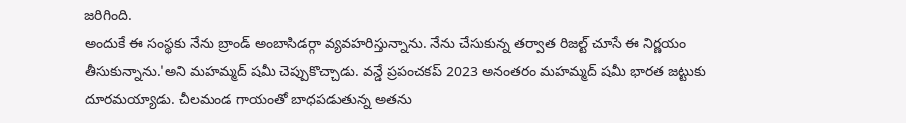జరిగింది.
అందుకే ఈ సంస్థకు నేను బ్రాండ్ అంబాసిడర్గా వ్యవహరిస్తున్నాను. నేను చేసుకున్న తర్వాత రిజల్ట్ చూసే ఈ నిర్ణయం తీసుకున్నాను.'అని మహమ్మద్ షమీ చెప్పుకొచ్చాడు. వన్డే ప్రపంచకప్ 2023 అనంతరం మహమ్మద్ షమీ భారత జట్టుకు దూరమయ్యాడు. చీలమండ గాయంతో బాధపడుతున్న అతను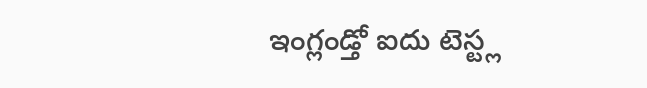ఇంగ్లండ్తో ఐదు టెస్ట్ల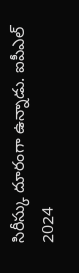సిరీస్కు దూరంగా ఉన్నాడు. ఐపీఎల్ 2024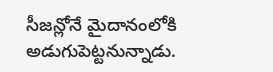సీజన్లోనే మైదానంలోకి అడుగుపెట్టనున్నాడు.